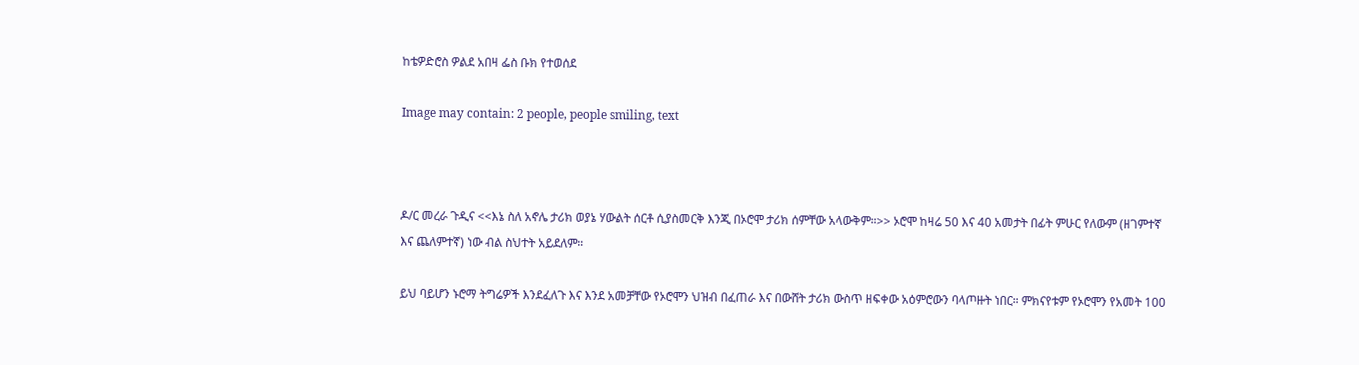ከቴዎድሮስ ዎልደ አበዛ ፌስ ቡክ የተወሰደ

Image may contain: 2 people, people smiling, text



ዶ/ር መረራ ጉዲና <<እኔ ስለ አኖሌ ታሪክ ወያኔ ሃውልት ሰርቶ ሲያስመርቅ እንጂ በኦሮሞ ታሪክ ሰምቸው አላውቅም።>> ኦሮሞ ከዛሬ 50 እና 40 አመታት በፊት ምሁር የለውም (ዘገምተኛ እና ጨለምተኛ) ነው ብል ስህተት አይደለም።

ይህ ባይሆን ኑሮማ ትግሬዎች እንደፈለጉ እና እንደ አመቻቸው የኦሮሞን ህዝብ በፈጠራ እና በውሸት ታሪክ ውስጥ ዘፍቀው አዕምሮውን ባላጦዙት ነበር። ምክናየቱም የኦሮሞን የአመት 100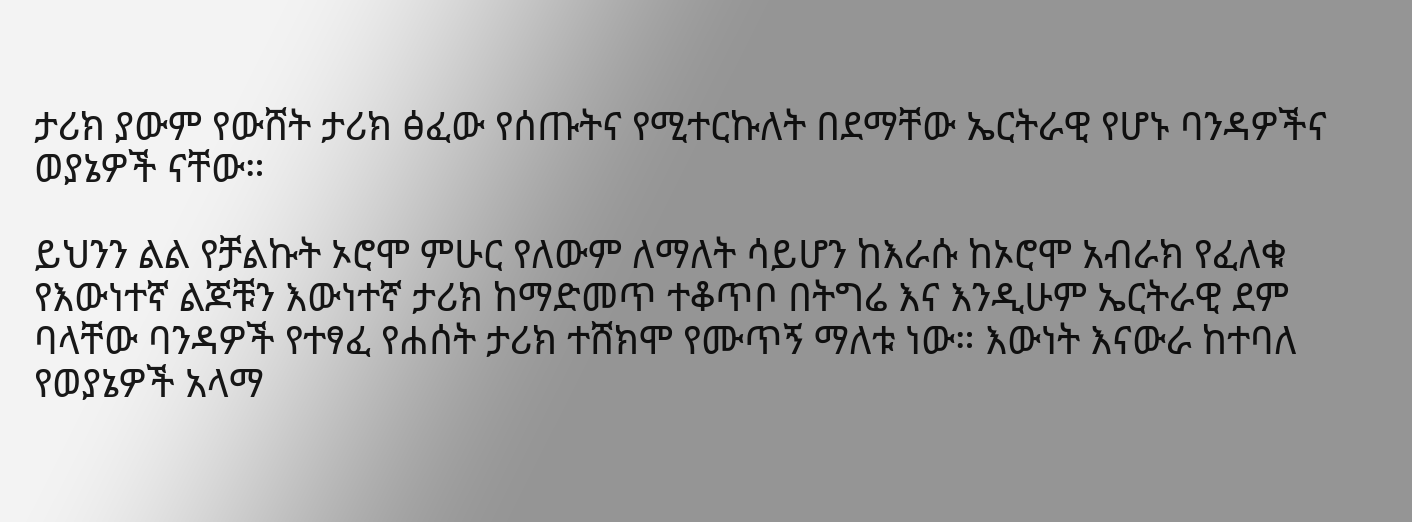ታሪክ ያውም የውሸት ታሪክ ፅፈው የሰጡትና የሚተርኩለት በደማቸው ኤርትራዊ የሆኑ ባንዳዎችና ወያኔዎች ናቸው።

ይህንን ልል የቻልኩት ኦሮሞ ምሁር የለውም ለማለት ሳይሆን ከእራሱ ከኦሮሞ አብራክ የፈለቁ የእውነተኛ ልጆቹን እውነተኛ ታሪክ ከማድመጥ ተቆጥቦ በትግሬ እና እንዲሁም ኤርትራዊ ደም ባላቸው ባንዳዎች የተፃፈ የሐሰት ታሪክ ተሸክሞ የሙጥኝ ማለቱ ነው። እውነት እናውራ ከተባለ የወያኔዎች አላማ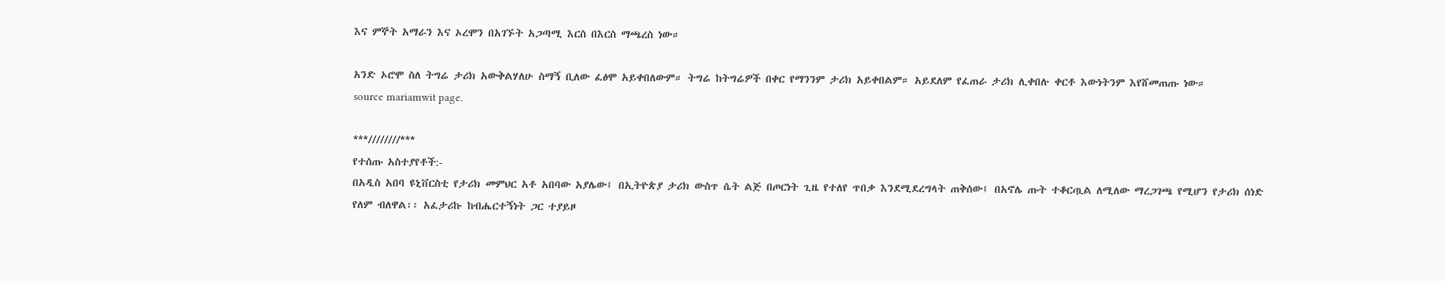እና ምኞት አማራን እና ኦረሞን በአገኙት አጋጣሚ እርስ በእርስ ማጫረስ ነው።

አንድ ኦሮሞ ስለ ትግሬ ታሪክ አውቅልሃለሁ ስማኝ ቢለው ፈፅሞ አይቀበለውም። ትግሬ ከትግሬዎች በቀር የማንንም ታሪክ አይቀበልም። አይደለም የፈጠራ ታሪክ ሊቀበሉ ቀርቶ እውነትንም እየሸመጠጡ ነው።
source mariamwit page.

***////////***
የተሰጡ አስተያየቶች:-
በአዲስ አበባ ዩኒቨርስቲ የታሪክ መምህር አቶ አበባው አያሌው፤ በኢትዮጵያ ታሪክ ውስጥ ሴት ልጅ በጦርነት ጊዜ የተለየ ጥበቃ እንደሚደረግላት ጠቅሰው፤ በአኖሌ ጡት ተቆርጧል ለሚለው ማረጋገጫ የሚሆን የታሪክ ሰነድ የለም ብለዋል፡፡ አፈታሪኩ ከብሔርተኝነት ጋር ተያይዞ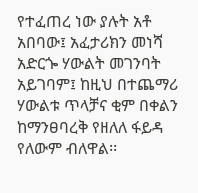የተፈጠረ ነው ያሉት አቶ አበባው፤ አፈታሪክን መነሻ አድርጐ ሃውልት መገንባት አይገባም፤ ከዚህ በተጨማሪ ሃውልቱ ጥላቻና ቂም በቀልን ከማንፀባረቅ የዘለለ ፋይዳ የለውም ብለዋል፡፡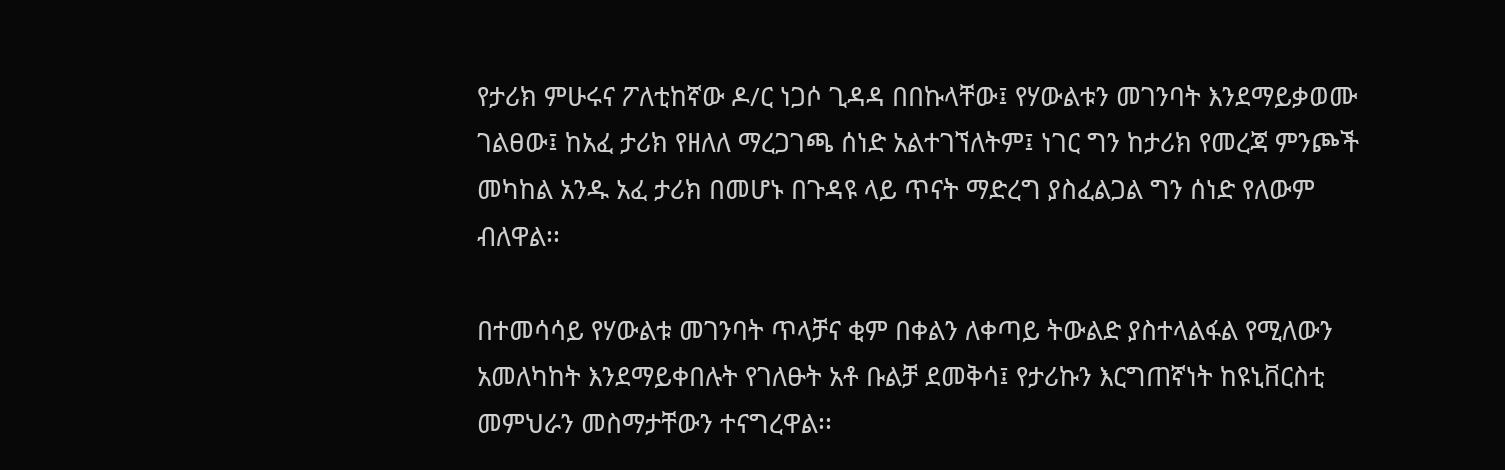የታሪክ ምሁሩና ፖለቲከኛው ዶ/ር ነጋሶ ጊዳዳ በበኩላቸው፤ የሃውልቱን መገንባት እንደማይቃወሙ ገልፀው፤ ከአፈ ታሪክ የዘለለ ማረጋገጫ ሰነድ አልተገኘለትም፤ ነገር ግን ከታሪክ የመረጃ ምንጮች መካከል አንዱ አፈ ታሪክ በመሆኑ በጉዳዩ ላይ ጥናት ማድረግ ያስፈልጋል ግን ሰነድ የለውም ብለዋል፡፡

በተመሳሳይ የሃውልቱ መገንባት ጥላቻና ቂም በቀልን ለቀጣይ ትውልድ ያስተላልፋል የሚለውን አመለካከት እንደማይቀበሉት የገለፁት አቶ ቡልቻ ደመቅሳ፤ የታሪኩን እርግጠኛነት ከዩኒቨርስቲ መምህራን መስማታቸውን ተናግረዋል፡፡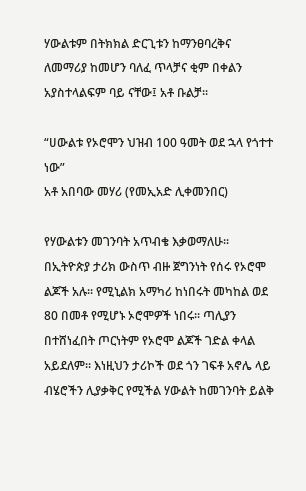ሃውልቱም በትክክል ድርጊቱን ከማንፀባረቅና ለመማሪያ ከመሆን ባለፈ ጥላቻና ቂም በቀልን አያስተላልፍም ባይ ናቸው፤ አቶ ቡልቻ፡፡

“ሀውልቱ የኦሮሞን ህዝብ 100 ዓመት ወደ ኋላ የጎተተ ነው”
አቶ አበባው መሃሪ (የመኢአድ ሊቀመንበር)

የሃውልቱን መገንባት አጥብቄ እቃወማለሁ፡፡ በኢትዮጵያ ታሪክ ውስጥ ብዙ ጀግንነት የሰሩ የኦሮሞ ልጆች አሉ፡፡ የሚኒልክ አማካሪ ከነበሩት መካከል ወደ 80 በመቶ የሚሆኑ ኦሮሞዎች ነበሩ፡፡ ጣሊያን በተሸነፈበት ጦርነትም የኦሮሞ ልጆች ገድል ቀላል አይደለም። እነዚህን ታሪኮች ወደ ጎን ገፍቶ አኖሌ ላይ ብሄሮችን ሊያቃቅር የሚችል ሃውልት ከመገንባት ይልቅ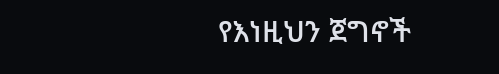የእነዚህን ጀግኖች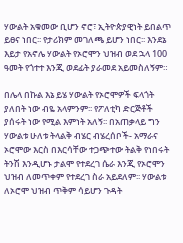ሃውልት አቁመው ቢሆን ኖሮ፣ ኢትዮጵያዊነት ይበልጥ ይፀና ነበር፡፡ የታሪክም መገለጫ ይሆን ነበር፡፡ እንደኔ እይታ የአኖሌ ሃውልት የኦሮሞን ህዝብ ወደ ኋላ 100 ዓመት የጎተተ እንጂ ወደፊት ያራመደ አይመስለኝም።

በሌላ በኩል እኔ ይሄ ሃውልት የኦሮሞዎች ፍላጎት ያለበት ነው ብዬ አላምንም፡፡ የፖለቲካ ድርጅቶች ያሰሩት ነው የሚል እምነት አለኝ፡፡ በአጠቃላይ ግን ሃውልቱ ሁለቱ ትላልቅ ብሄር ብሄረሰቦች- አማራና ኦሮሞው እርስ በእርሳቸው ተጋጭተው ትልቅ የነበሩት ትንሽ እንዲሆኑ ታልሞ የተደረገ ሴራ እንጂ የኦሮሞን ህዝብ ለመጥቀም የተደረገ ስራ አይደለም፡፡ ሃውልቱ ለኦሮሞ ህዝብ ጥቅም ሳይሆን ጉዳት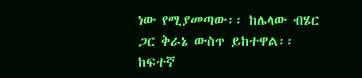ነው የሚያመጣው፡፡ ከሌላው ብሄር ጋር ቅራኔ ውስጥ ይከተዋል፡፡ ከፍተኛ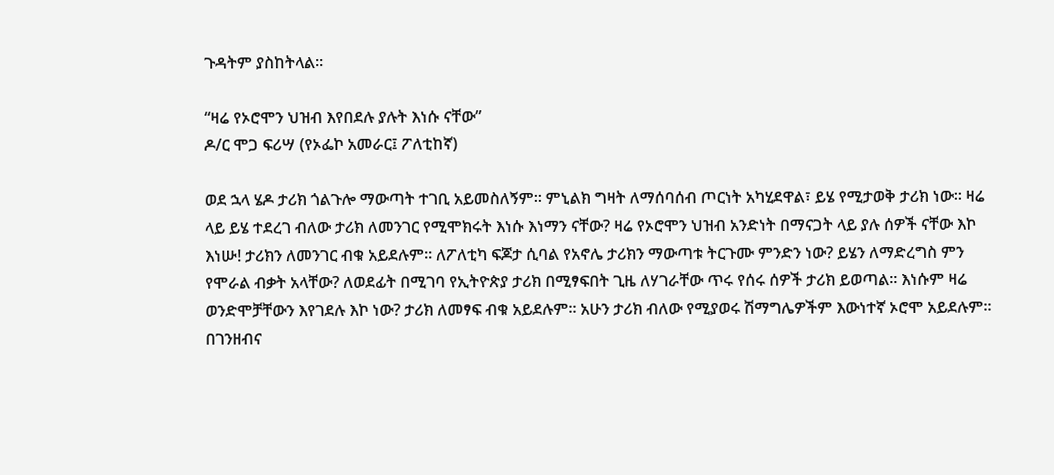ጉዳትም ያስከትላል፡፡

“ዛሬ የኦሮሞን ህዝብ እየበደሉ ያሉት እነሱ ናቸው”
ዶ/ር ሞጋ ፍሪሣ (የኦፌኮ አመራር፤ ፖለቲከኛ)

ወደ ኋላ ሄዶ ታሪክ ጎልጉሎ ማውጣት ተገቢ አይመስለኝም፡፡ ምኒልክ ግዛት ለማሰባሰብ ጦርነት አካሂደዋል፣ ይሄ የሚታወቅ ታሪክ ነው፡፡ ዛሬ ላይ ይሄ ተደረገ ብለው ታሪክ ለመንገር የሚሞክሩት እነሱ እነማን ናቸው? ዛሬ የኦሮሞን ህዝብ አንድነት በማናጋት ላይ ያሉ ሰዎች ናቸው እኮ እነሡ! ታሪክን ለመንገር ብቁ አይደሉም፡፡ ለፖለቲካ ፍጆታ ሲባል የአኖሌ ታሪክን ማውጣቱ ትርጉሙ ምንድን ነው? ይሄን ለማድረግስ ምን የሞራል ብቃት አላቸው? ለወደፊት በሚገባ የኢትዮጵያ ታሪክ በሚፃፍበት ጊዜ ለሃገራቸው ጥሩ የሰሩ ሰዎች ታሪክ ይወጣል፡፡ እነሱም ዛሬ ወንድሞቻቸውን እየገደሉ እኮ ነው? ታሪክ ለመፃፍ ብቁ አይደሉም፡፡ አሁን ታሪክ ብለው የሚያወሩ ሽማግሌዎችም እውነተኛ ኦሮሞ አይደሉም፡፡ በገንዘብና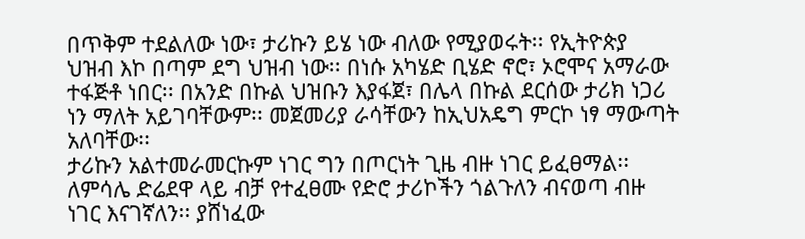በጥቅም ተደልለው ነው፣ ታሪኩን ይሄ ነው ብለው የሚያወሩት፡፡ የኢትዮጵያ ህዝብ እኮ በጣም ደግ ህዝብ ነው፡፡ በነሱ አካሄድ ቢሄድ ኖሮ፣ ኦሮሞና አማራው ተፋጅቶ ነበር፡፡ በአንድ በኩል ህዝቡን እያፋጀ፣ በሌላ በኩል ደርሰው ታሪክ ነጋሪ ነን ማለት አይገባቸውም፡፡ መጀመሪያ ራሳቸውን ከኢህአዴግ ምርኮ ነፃ ማውጣት አለባቸው፡፡
ታሪኩን አልተመራመርኩም ነገር ግን በጦርነት ጊዜ ብዙ ነገር ይፈፀማል፡፡ ለምሳሌ ድሬደዋ ላይ ብቻ የተፈፀሙ የድሮ ታሪኮችን ጎልጉለን ብናወጣ ብዙ ነገር እናገኛለን፡፡ ያሸነፈው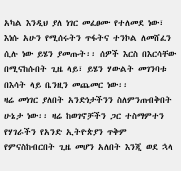አካል እንዲህ ያለ ነገር መፈፀሙ የተለመደ ነው፣ እነሱ አሁን የሚሰሩትን ጥፋትና ተንኮል ለመሸፈን ሲሉ ነው ይሄን ያመጡት፡፡ ሰዎች እርስ በእርሳቸው በሚናከሱበት ጊዜ ላይ፣ ይሄን ሃውልት መገንባቱ በእሳት ላይ ቤንዚን መጨመር ነው፡፡
ዛሬ መነገር ያለበት አንድነታችንን ስለምንጠብቅበት ሁኔታ ነው፡፡ ዛሬ ከወገኖቻችን ጋር ተስማምተን የሃገራችን የአንድ ኢትዮጵያን ጥቅም የምናስከብርበት ጊዜ መሆን አለበት እንጂ ወደ ኋላ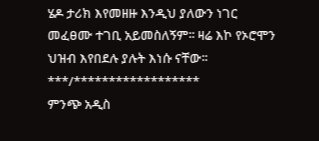ሄዶ ታሪክ እየመዘዙ እንዲህ ያለውን ነገር መፈፀሙ ተገቢ አይመስለኝም፡፡ ዛሬ እኮ የኦሮሞን ህዝብ እየበደሉ ያሉት እነሱ ናቸው፡፡
***/******************
ምንጭ አዲስ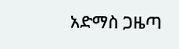አድማስ ጋዜጣ